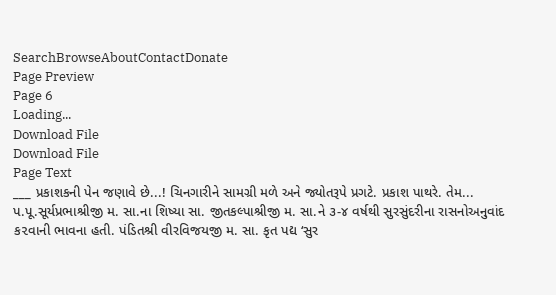SearchBrowseAboutContactDonate
Page Preview
Page 6
Loading...
Download File
Download File
Page Text
___ પ્રકાશકની પેન જણાવે છે...! ચિનગારીને સામગ્રી મળે અને જ્યોતરૂપે પ્રગટે. પ્રકાશ પાથરે. તેમ... પ.પૂ.સૂર્યપ્રભાશ્રીજી મ. સા.ના શિષ્યા સા. જીતકલ્પાશ્રીજી મ. સા.ને ૩-૪ વર્ષથી સુરસુંદરીના રાસનોઅનુવાંદ ક૨વાની ભાવના હતી. પંડિતશ્રી વીરવિજયજી મ. સા. કૃત પદ્ય ‘સુર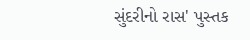સુંદરીનો રાસ' પુસ્તક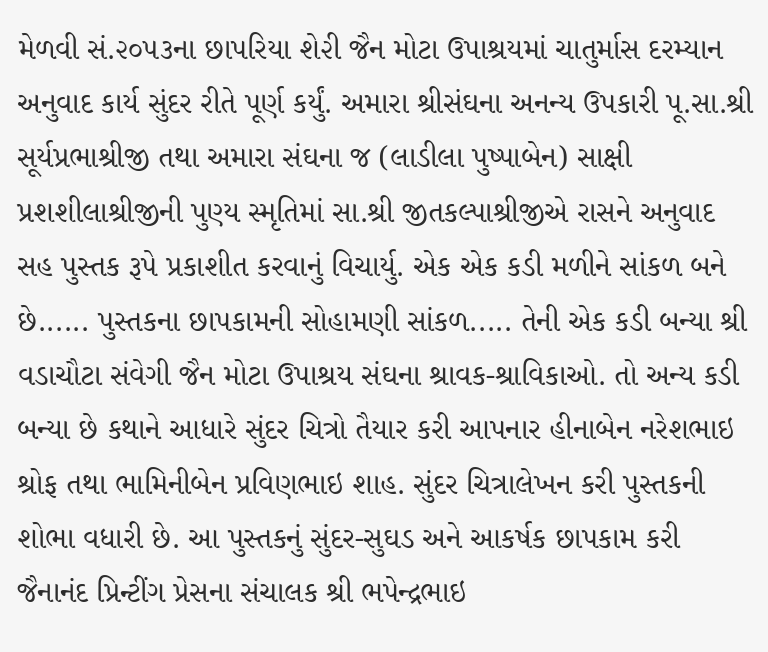મેળવી સં.૨૦૫૩ના છાપરિયા શે૨ી જૈન મોટા ઉપાશ્રયમાં ચાતુર્માસ દરમ્યાન અનુવાદ કાર્ય સુંદર રીતે પૂર્ણ કર્યું. અમારા શ્રીસંઘના અનન્ય ઉપકારી પૂ.સા.શ્રી સૂર્યપ્રભાશ્રીજી તથા અમારા સંઘના જ (લાડીલા પુષ્પાબેન) સાક્ષી પ્રશશીલાશ્રીજીની પુણ્ય સ્મૃતિમાં સા.શ્રી જીતકલ્પાશ્રીજીએ રાસને અનુવાદ સહ પુસ્તક રૂપે પ્રકાશીત કરવાનું વિચાર્યુ. એક એક કડી મળીને સાંકળ બને છે...... પુસ્તકના છાપકામની સોહામણી સાંકળ..... તેની એક કડી બન્યા શ્રી વડાચૌટા સંવેગી જૈન મોટા ઉપાશ્રય સંઘના શ્રાવક-શ્રાવિકાઓ. તો અન્ય કડી બન્યા છે કથાને આધારે સુંદર ચિત્રો તૈયાર કરી આપનાર હીનાબેન નરેશભાઇ શ્રોફ તથા ભામિનીબેન પ્રવિણભાઇ શાહ. સુંદર ચિત્રાલેખન કરી પુસ્તકની શોભા વધારી છે. આ પુસ્તકનું સુંદર-સુઘડ અને આકર્ષક છાપકામ કરી જૈનાનંદ પ્રિન્ટીંગ પ્રેસના સંચાલક શ્રી ભપેન્દ્રભાઇ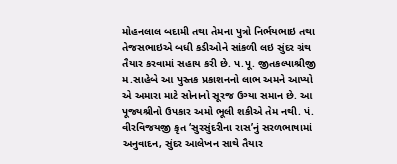મોહનલાલ બદામી તથા તેમના પુત્રો નિર્ભયભાઇ તથા તેજસભાઇએ બધી કડીઓને સાંકળી લઇ સુંદર ગ્રંથ તૈયાર કરવામાં સહાય કરી છે. પ.પૂ. જીતકલ્પાશ્રીજી મ.સાહેબે આ પુસ્તક પ્રકાશનનો લાભ અમને આપ્યો એ અમારા માટે સોનાનો સૂરજ ઉગ્યા સમાન છે. આ પૂજ્યશ્રીનો ઉપકાર અમો ભૂલી શકીએ તેમ નથી. પં. વીરવિજયજી કૃત ‘સુરસુંદરીના રાસ’નું સરળભાષામાં અનુવાદન, સુંદર આલેખન સાથે તૈયાર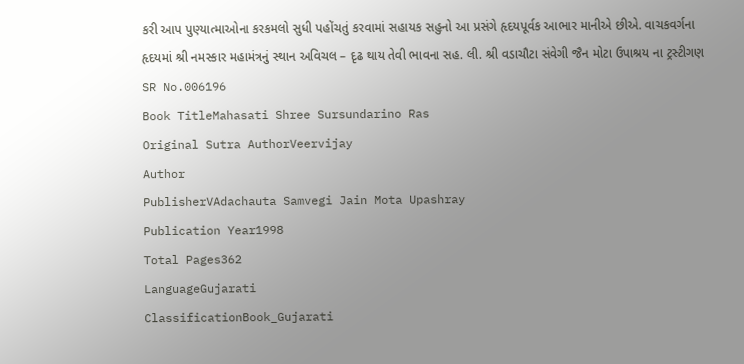કરી આપ પુણ્યાત્માઓના કરકમલો સુધી પહોંચતું કરવામાં સહાયક સહુનો આ પ્રસંગે હૃદયપૂર્વક આભાર માનીએ છીએ. વાચકવર્ગના હૃદયમાં શ્રી નમસ્કાર મહામંત્રનું સ્થાન અવિચલ – દૃઢ થાય તેવી ભાવના સહ. લી. શ્રી વડાચૌટા સંવેગી જૈન મોટા ઉપાશ્રય ના ટ્રસ્ટીગણ
SR No.006196
Book TitleMahasati Shree Sursundarino Ras
Original Sutra AuthorVeervijay
Author
PublisherVAdachauta Samvegi Jain Mota Upashray
Publication Year1998
Total Pages362
LanguageGujarati
ClassificationBook_Gujarati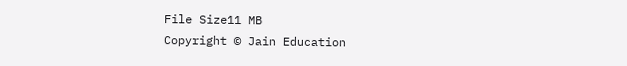File Size11 MB
Copyright © Jain Education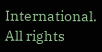International. All rights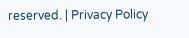reserved. | Privacy Policy